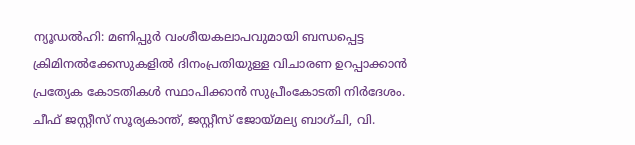ന്യൂഡൽഹി: മണിപ്പുർ വംശീയകലാപവുമായി ബന്ധപ്പെട്ട ക്രിമിനൽക്കേസുകളിൽ ദിനംപ്രതിയുള്ള വിചാരണ ഉറപ്പാക്കാൻ പ്രത്യേക കോടതികൾ സ്ഥാപിക്കാൻ സുപ്രീംകോടതി നിർദേശം. ചീഫ് ജസ്റ്റീസ് സൂര്യകാന്ത്, ജസ്റ്റീസ് ജോയ്മല്യ ബാഗ്ചി, വി.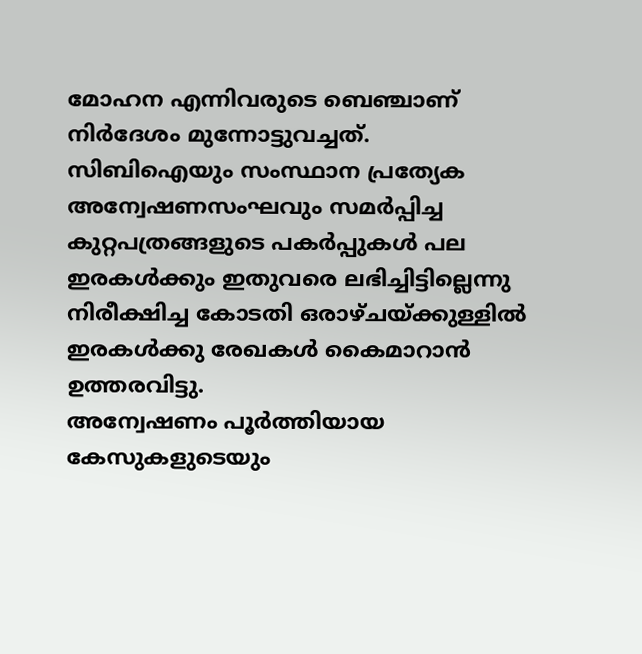മോഹന എന്നിവരുടെ ബെഞ്ചാണ് നിർദേശം മുന്നോട്ടുവച്ചത്.
സിബിഐയും സംസ്ഥാന പ്രത്യേക അന്വേഷണസംഘവും സമർപ്പിച്ച കുറ്റപത്രങ്ങളുടെ പകർപ്പുകൾ പല ഇരകൾക്കും ഇതുവരെ ലഭിച്ചിട്ടില്ലെന്നു നിരീക്ഷിച്ച കോടതി ഒരാഴ്ചയ്ക്കുള്ളിൽ ഇരകൾക്കു രേഖകൾ കൈമാറാൻ ഉത്തരവിട്ടു.
അന്വേഷണം പൂർത്തിയായ കേസുകളുടെയും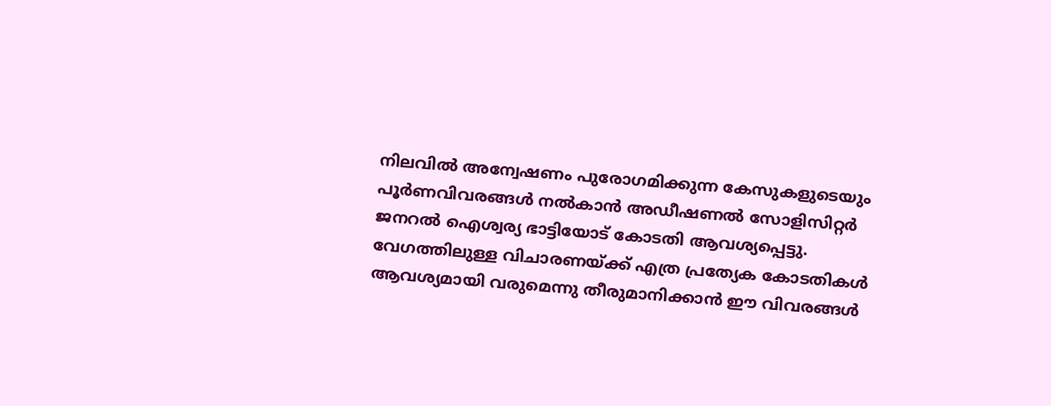നിലവിൽ അന്വേഷണം പുരോഗമിക്കുന്ന കേസുകളുടെയും പൂർണവിവരങ്ങൾ നൽകാൻ അഡീഷണൽ സോളിസിറ്റർ ജനറൽ ഐശ്വര്യ ഭാട്ടിയോട് കോടതി ആവശ്യപ്പെട്ടു.
വേഗത്തിലുള്ള വിചാരണയ്ക്ക് എത്ര പ്രത്യേക കോടതികൾ ആവശ്യമായി വരുമെന്നു തീരുമാനിക്കാൻ ഈ വിവരങ്ങൾ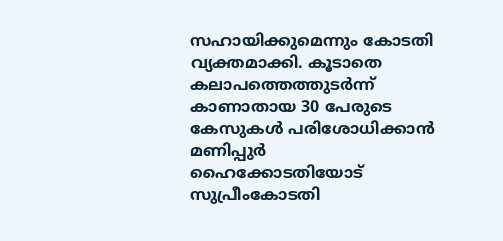സഹായിക്കുമെന്നും കോടതി വ്യക്തമാക്കി. കൂടാതെ കലാപത്തെത്തുടർന്ന് കാണാതായ 30 പേരുടെ കേസുകൾ പരിശോധിക്കാൻ മണിപ്പുർ ഹൈക്കോടതിയോട് സുപ്രീംകോടതി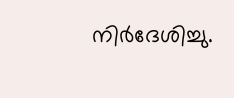നിർദേശിച്ചു.